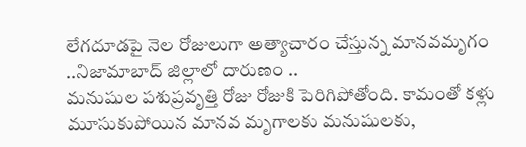లేగదూడపై నెల రోజులుగా అత్యాచారం చేస్తున్న మానవమృగం ..నిజామాబాద్ జిల్లాలో దారుణం ..
మనుషుల పశుప్రవృత్తి రోజు రోజుకి పెరిగిపోతోంది. కామంతో కళ్లు మూసుకుపోయిన మానవ మృగాలకు మనుషులకు,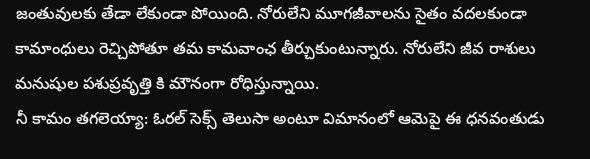జంతువులకు తేడా లేకుండా పోయింది. నోరులేని మూగజీవాలను సైతం వదలకుండా కామాంధులు రెచ్చిపోతూ తమ కామవాంఛ తీర్చుకుంటున్నారు. నోరులేని జీవ రాశులు మనుషుల పశుప్రవృత్తి కి మౌనంగా రోధిస్తున్నాయి.
నీ కామం తగలెయ్యా: ఓరల్ సెక్స్ తెలుసా అంటూ విమానంలో ఆమెపై ఈ ధనవంతుడు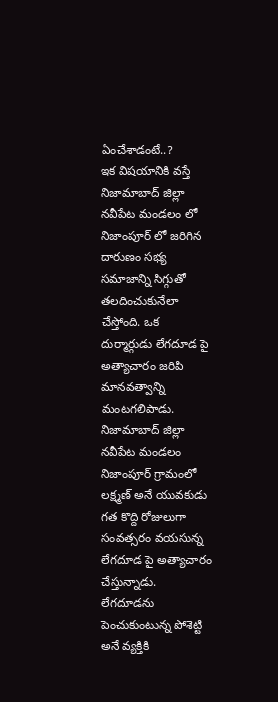ఏంచేశాడంటే..?
ఇక విషయానికి వస్తే నిజామాబాద్ జిల్లా నవీపేట మండలం లో నిజాంపూర్ లో జరిగిన దారుణం సభ్య సమాజాన్ని సిగ్గుతో తలదించుకునేలా చేస్తోంది. ఒక దుర్మార్గుడు లేగదూడ పై అత్యాచారం జరిపి మానవత్వాన్ని మంటగలిపాడు. నిజామాబాద్ జిల్లా నవీపేట మండలం నిజాంపూర్ గ్రామంలో లక్ష్మణ్ అనే యువకుడు గత కొద్ది రోజులుగా సంవత్సరం వయసున్న లేగదూడ పై అత్యాచారం చేస్తున్నాడు. లేగదూడను పెంచుకుంటున్న పోశెట్టి అనే వ్యక్తికి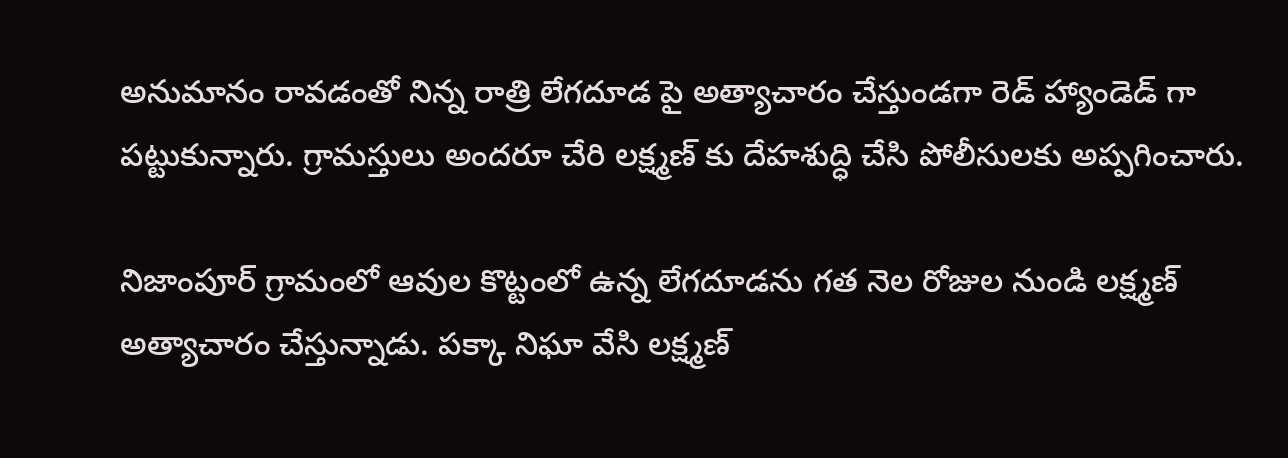అనుమానం రావడంతో నిన్న రాత్రి లేగదూడ పై అత్యాచారం చేస్తుండగా రెడ్ హ్యాండెడ్ గా పట్టుకున్నారు. గ్రామస్తులు అందరూ చేరి లక్ష్మణ్ కు దేహశుద్ధి చేసి పోలీసులకు అప్పగించారు.

నిజాంపూర్ గ్రామంలో ఆవుల కొట్టంలో ఉన్న లేగదూడను గత నెల రోజుల నుండి లక్ష్మణ్ అత్యాచారం చేస్తున్నాడు. పక్కా నిఘా వేసి లక్ష్మణ్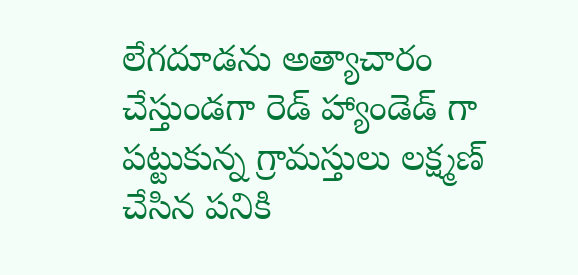లేగదూడను అత్యాచారం చేస్తుండగా రెడ్ హ్యాండెడ్ గా పట్టుకున్న గ్రామస్తులు లక్ష్మణ్ చేసిన పనికి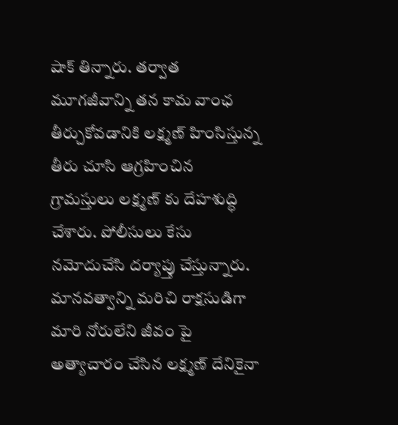షాక్ తిన్నారు. తర్వాత మూగజీవాన్ని తన కామ వాంఛ తీర్చుకోవడానికి లక్ష్మణ్ హింసిస్తున్న తీరు చూసి ఆగ్రహించిన గ్రామస్తులు లక్ష్మణ్ కు దేహశుద్ధి చేశారు. పోలీసులు కేసు నమోదుచేసి దర్యాప్తు చేస్తున్నారు. మానవత్వాన్ని మరిచి రాక్షసుడిగా మారి నోరులేని జీవం పై అత్యాచారం చేసిన లక్ష్మణ్ దేనికైనా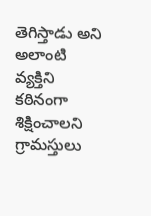తెగిస్తాడు అని అలాంటి వ్యక్తిని కఠినంగా శిక్షించాలని గ్రామస్తులు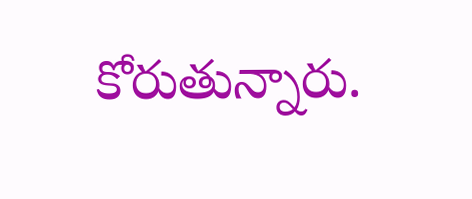కోరుతున్నారు.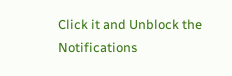Click it and Unblock the Notifications